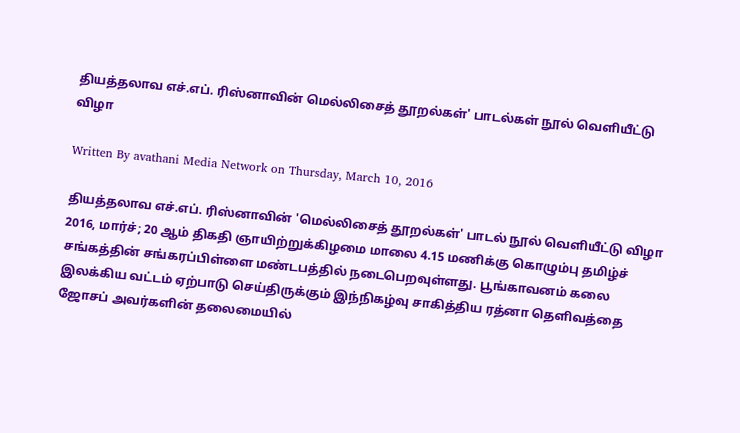தியத்தலாவ எச்.எப். ரிஸ்னாவின் மெல்லிசைத் தூறல்கள்' பாடல்கள் நூல் வெளியீட்டு விழா

Written By avathani Media Network on Thursday, March 10, 2016

தியத்தலாவ எச்.எப். ரிஸ்னாவின் 'மெல்லிசைத் தூறல்கள்' பாடல் நூல் வெளியீட்டு விழா 2016, மார்ச்; 20 ஆம் திகதி ஞாயிற்றுக்கிழமை மாலை 4.15 மணிக்கு கொழும்பு தமிழ்ச் சங்கத்தின் சங்கரப்பிள்ளை மண்டபத்தில் நடைபெறவுள்ளது. பூங்காவனம் கலை இலக்கிய வட்டம் ஏற்பாடு செய்திருக்கும் இந்நிகழ்வு சாகித்திய ரத்னா தெளிவத்தை ஜோசப் அவர்களின் தலைமையில்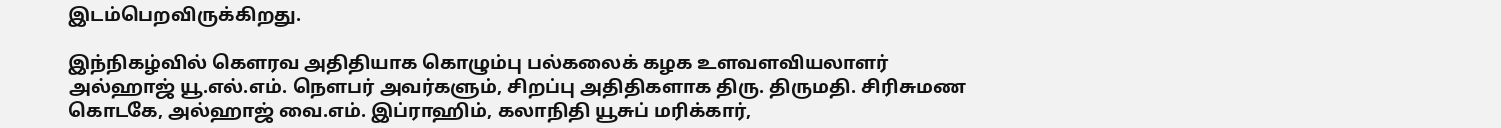இடம்பெறவிருக்கிறது.

இந்நிகழ்வில் கௌரவ அதிதியாக கொழும்பு பல்கலைக் கழக உளவளவியலாளர் அல்ஹாஜ் யூ.எல்.எம். நௌபர் அவர்களும், சிறப்பு அதிதிகளாக திரு. திருமதி. சிரிசுமண கொடகே, அல்ஹாஜ் வை.எம். இப்ராஹிம், கலாநிதி யூசுப் மரிக்கார்,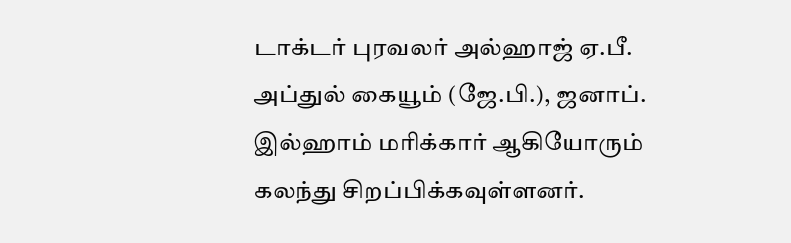டாக்டர் புரவலர் அல்ஹாஜ் ஏ.பீ. அப்துல் கையூம் (ஜே.பி.), ஜனாப். இல்ஹாம் மரிக்கார் ஆகியோரும் கலந்து சிறப்பிக்கவுள்ளனர்.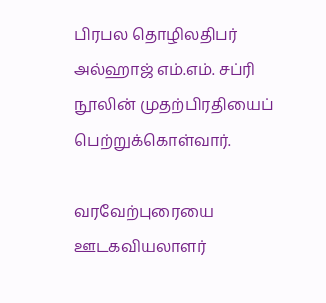பிரபல தொழிலதிபர் அல்ஹாஜ் எம்.எம். சப்ரி நூலின் முதற்பிரதியைப் பெற்றுக்கொள்வார்.

வரவேற்புரையை ஊடகவியலாளர்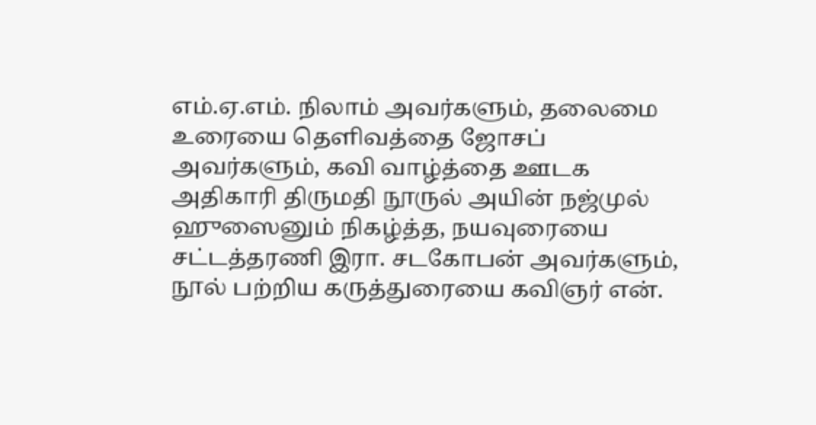எம்.ஏ.எம். நிலாம் அவர்களும், தலைமை உரையை தெளிவத்தை ஜோசப் அவர்களும், கவி வாழ்த்தை ஊடக அதிகாரி திருமதி நூருல் அயின் நஜ்முல் ஹுஸைனும் நிகழ்த்த, நயவுரையை சட்டத்தரணி இரா. சடகோபன் அவர்களும், நூல் பற்றிய கருத்துரையை கவிஞர் என்.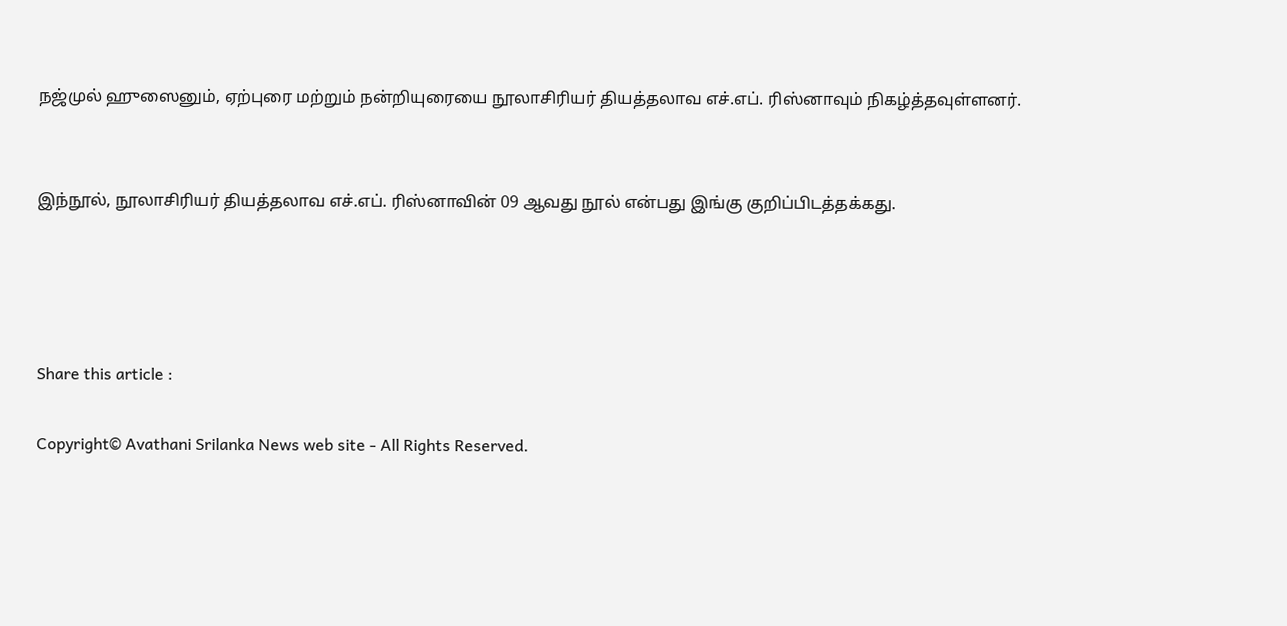நஜ்முல் ஹுஸைனும், ஏற்புரை மற்றும் நன்றியுரையை நூலாசிரியர் தியத்தலாவ எச்.எப். ரிஸ்னாவும் நிகழ்த்தவுள்ளனர்.


இந்நூல், நூலாசிரியர் தியத்தலாவ எச்.எப். ரிஸ்னாவின் 09 ஆவது நூல் என்பது இங்கு குறிப்பிடத்தக்கது.




Share this article :

Copyright© Avathani Srilanka News web site - All Rights Reserved.